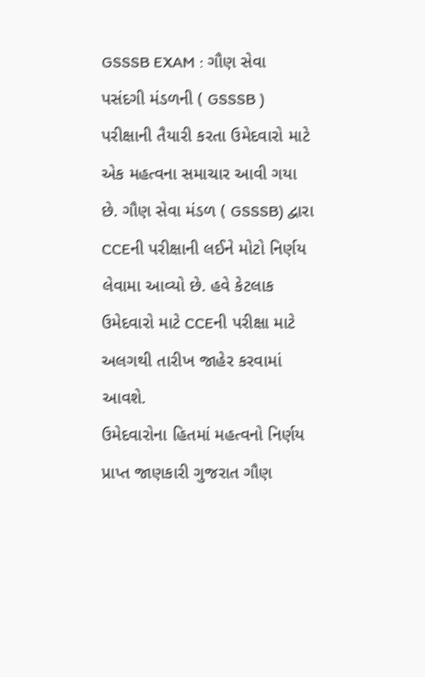GSSSB EXAM : ગૌણ સેવા પસંદગી મંડળની ( GSSSB ) પરીક્ષાની તૈયારી કરતા ઉમેદવારો માટે એક મહત્વના સમાચાર આવી ગયા છે. ગૌણ સેવા મંડળ ( GSSSB) દ્વારા CCEની પરીક્ષાની લઈને મોટો નિર્ણય લેવામા આવ્યો છે. હવે કેટલાક ઉમેદવારો માટે CCEની પરીક્ષા માટે અલગથી તારીખ જાહેર કરવામાં આવશે.
ઉમેદવારોના હિતમાં મહત્વનો નિર્ણય
પ્રાપ્ત જાણકારી ગુજરાત ગૌણ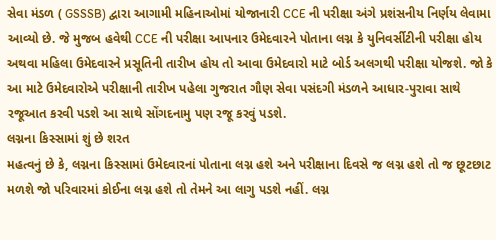સેવા મંડળ ( GSSSB) દ્વારા આગામી મહિનાઓમાં યોજાનારી CCE ની પરીક્ષા અંગે પ્રશંસનીય નિર્ણય લેવામા આવ્યો છે. જે મુજબ હવેથી CCE ની પરીક્ષા આપનાર ઉમેદવારને પોતાના લગ્ન કે યુનિવર્સીટીની પરીક્ષા હોય અથવા મહિલા ઉમેદવારને પ્રસૂતિની તારીખ હોય તો આવા ઉમેદવારો માટે બોર્ડ અલગથી પરીક્ષા યોજશે. જો કે આ માટે ઉમેદવારોએ પરીક્ષાની તારીખ પહેલા ગુજરાત ગૌણ સેવા પસંદગી મંડળને આધાર-પુરાવા સાથે રજૂઆત કરવી પડશે આ સાથે સોંગદનામુ પણ રજૂ કરવું પડશે.
લગ્નના કિસ્સામાં શું છે શરત
મહત્વનું છે કે, લગ્નના કિસ્સામાં ઉમેદવારનાં પોતાના લગ્ન હશે અને પરીક્ષાના દિવસે જ લગ્ન હશે તો જ છૂટછાટ મળશે જો પરિવારમાં કોઈના લગ્ન હશે તો તેમને આ લાગુ પડશે નહીં. લગ્ન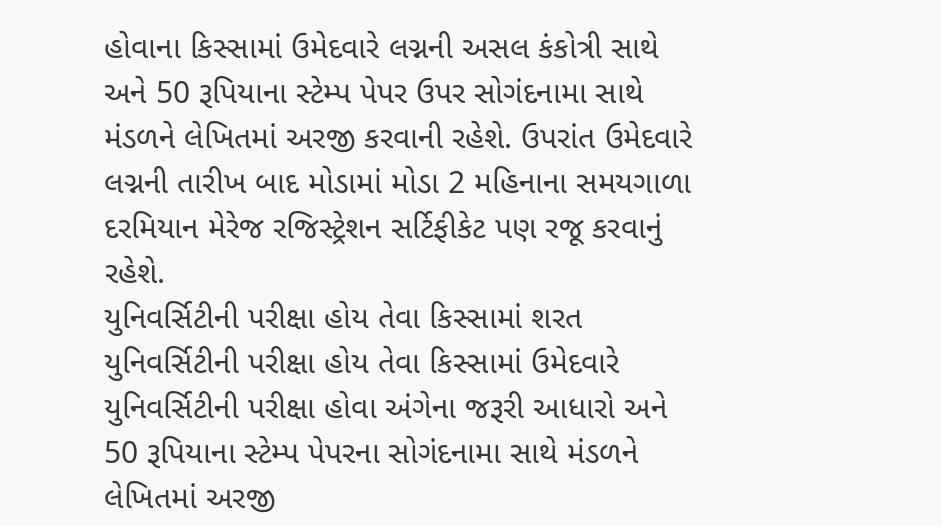હોવાના કિસ્સામાં ઉમેદવારે લગ્નની અસલ કંકોત્રી સાથે અને 50 રૂપિયાના સ્ટેમ્પ પેપર ઉપર સોગંદનામા સાથે મંડળને લેખિતમાં અરજી કરવાની રહેશે. ઉપરાંત ઉમેદવારે લગ્નની તારીખ બાદ મોડામાં મોડા 2 મહિનાના સમયગાળા દરમિયાન મેરેજ રજિસ્ટ્રેશન સર્ટિફીકેટ પણ રજૂ કરવાનું રહેશે.
યુનિવર્સિટીની પરીક્ષા હોય તેવા કિસ્સામાં શરત
યુનિવર્સિટીની પરીક્ષા હોય તેવા કિસ્સામાં ઉમેદવારે યુનિવર્સિટીની પરીક્ષા હોવા અંગેના જરૂરી આધારો અને 50 રૂપિયાના સ્ટેમ્પ પેપરના સોગંદનામા સાથે મંડળને લેખિતમાં અરજી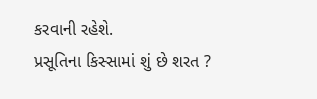કરવાની રહેશે.
પ્રસૂતિના કિસ્સામાં શું છે શરત ?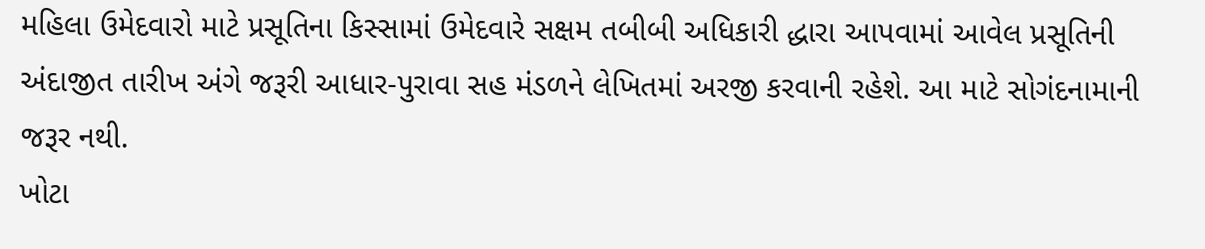મહિલા ઉમેદવારો માટે પ્રસૂતિના કિસ્સામાં ઉમેદવારે સક્ષમ તબીબી અધિકારી દ્ધારા આપવામાં આવેલ પ્રસૂતિની અંદાજીત તારીખ અંગે જરૂરી આધાર-પુરાવા સહ મંડળને લેખિતમાં અરજી કરવાની રહેશે. આ માટે સોગંદનામાની જરૂર નથી.
ખોટા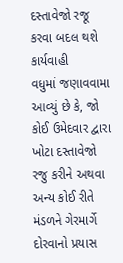દસ્તાવેજો રજૂ કરવા બદલ થશે કાર્યવાહી
વધુમાં જણાવવામા આવ્યું છે કે, જો કોઈ ઉમેદવાર દ્વારા ખોટા દસ્તાવેજો રજુ કરીને અથવા અન્ય કોઈ રીતે મંડળને ગેરમાર્ગે દોરવાનો પ્રયાસ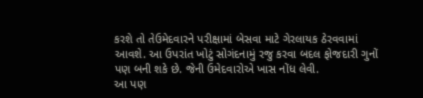કરશે તો તેઉમેદવારને પરીક્ષામાં બેસવા માટે ગેરલાયક ઠેરવવામાં આવશે. આ ઉપરાંત ખોટું સોગંદનામું રજુ કરવા બદલ ફોજદારી ગુનોં પણ બની શકે છે. જેની ઉમેદવારોએ ખાસ નોંધ લેવી.
આ પણ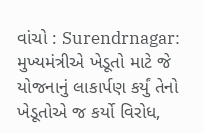વાંચો : Surendrnagar: મુખ્યમંત્રીએ ખેડૂતો માટે જે યોજનાનું લાકાર્પણ કર્યું તેનો ખેડૂતોએ જ કર્યો વિરોધ,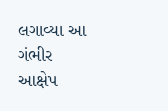લગાવ્યા આ ગંભીર આક્ષેપ